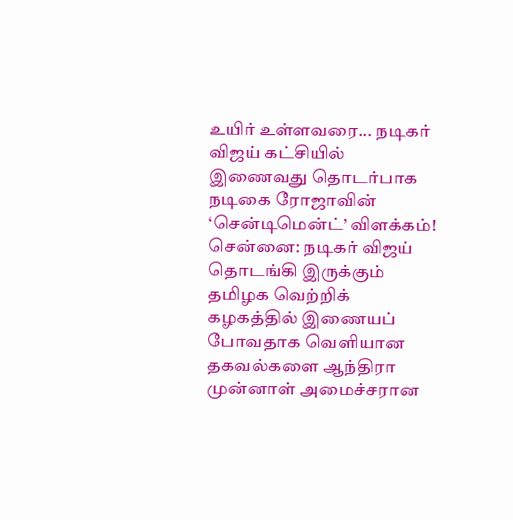உயிர் உள்ளவரை... நடிகர் விஜய் கட்சியில் இணைவது தொடர்பாக நடிகை ரோஜாவின் ‘சென்டிமென்ட்’ விளக்கம்!
சென்னை: நடிகர் விஜய் தொடங்கி இருக்கும் தமிழக வெற்றிக் கழகத்தில் இணையப் போவதாக வெளியான தகவல்களை ஆந்திரா முன்னாள் அமைச்சரான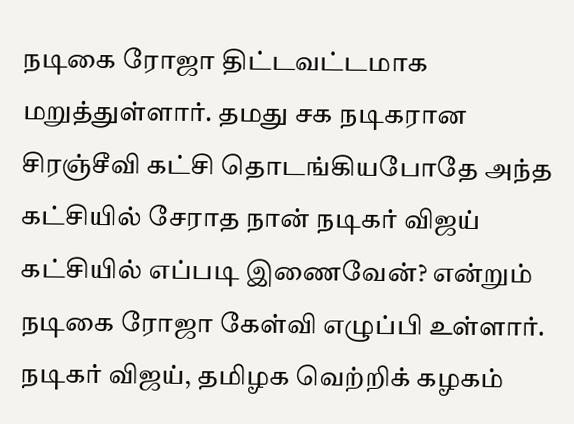நடிகை ரோஜா திட்டவட்டமாக மறுத்துள்ளார். தமது சக நடிகரான சிரஞ்சீவி கட்சி தொடங்கியபோதே அந்த கட்சியில் சேராத நான் நடிகர் விஜய் கட்சியில் எப்படி இணைவேன்? என்றும் நடிகை ரோஜா கேள்வி எழுப்பி உள்ளார்.
நடிகர் விஜய், தமிழக வெற்றிக் கழகம்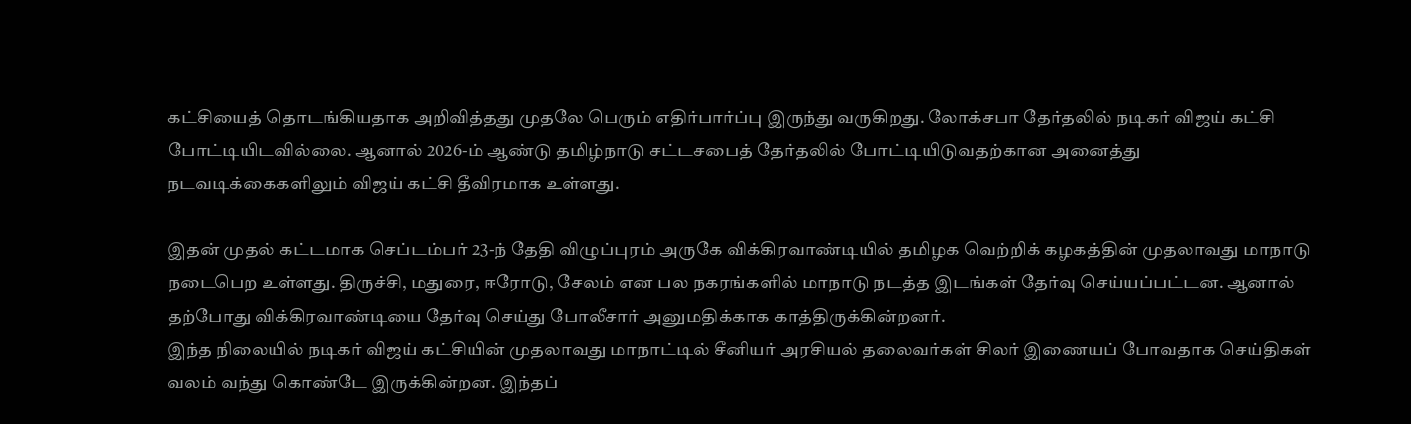கட்சியைத் தொடங்கியதாக அறிவித்தது முதலே பெரும் எதிர்பார்ப்பு இருந்து வருகிறது. லோக்சபா தேர்தலில் நடிகர் விஜய் கட்சி போட்டியிடவில்லை. ஆனால் 2026-ம் ஆண்டு தமிழ்நாடு சட்டசபைத் தேர்தலில் போட்டியிடுவதற்கான அனைத்து நடவடிக்கைகளிலும் விஜய் கட்சி தீவிரமாக உள்ளது.

இதன் முதல் கட்டமாக செப்டம்பர் 23-ந் தேதி விழுப்புரம் அருகே விக்கிரவாண்டியில் தமிழக வெற்றிக் கழகத்தின் முதலாவது மாநாடு நடைபெற உள்ளது. திருச்சி, மதுரை, ஈரோடு, சேலம் என பல நகரங்களில் மாநாடு நடத்த இடங்கள் தேர்வு செய்யப்பட்டன. ஆனால் தற்போது விக்கிரவாண்டியை தேர்வு செய்து போலீசார் அனுமதிக்காக காத்திருக்கின்றனர்.
இந்த நிலையில் நடிகர் விஜய் கட்சியின் முதலாவது மாநாட்டில் சீனியர் அரசியல் தலைவர்கள் சிலர் இணையப் போவதாக செய்திகள் வலம் வந்து கொண்டே இருக்கின்றன. இந்தப்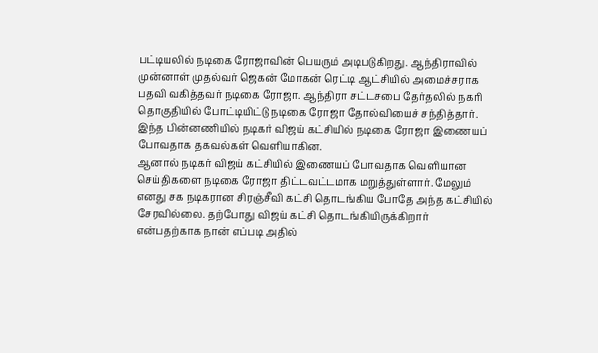பட்டியலில் நடிகை ரோஜாவின் பெயரும் அடிபடுகிறது. ஆந்திராவில் முன்னாள் முதல்வர் ஜெகன் மோகன் ரெட்டி ஆட்சியில் அமைச்சராக பதவி வகித்தவர் நடிகை ரோஜா. ஆந்திரா சட்டசபை தேர்தலில் நகரி தொகுதியில் போட்டியிட்டு நடிகை ரோஜா தோல்வியைச் சந்தித்தார். இந்த பின்னணியில் நடிகர் விஜய் கட்சியில் நடிகை ரோஜா இணையப் போவதாக தகவல்கள் வெளியாகின.
ஆனால் நடிகர் விஜய் கட்சியில் இணையப் போவதாக வெளியான செய்திகளை நடிகை ரோஜா திட்டவட்டமாக மறுத்துள்ளார். மேலும் எனது சக நடிகரான சிரஞ்சீவி கட்சி தொடங்கிய போதே அந்த கட்சியில் சேரவில்லை. தற்போது விஜய் கட்சி தொடங்கியிருக்கிறார் என்பதற்காக நான் எப்படி அதில்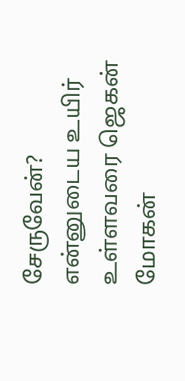சேருவேன்? என்னுடைய உயிர் உள்ளவரை ஜெகன் மோகன்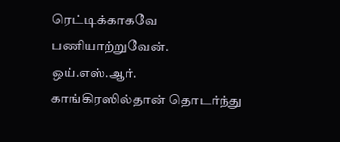ரெட்டிக்காகவே பணியாற்றுவேன். ஒய்.எஸ்.ஆர். காங்கிரஸில்தான் தொடர்ந்து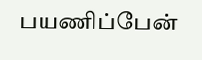பயணிப்பேன்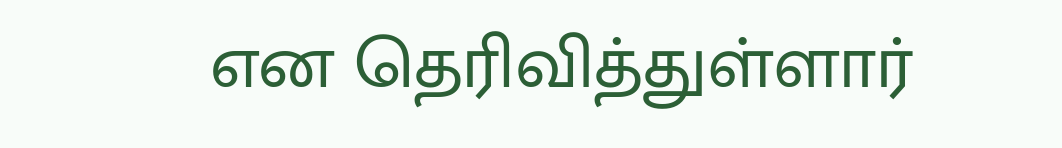என தெரிவித்துள்ளார்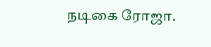நடிகை ரோஜா.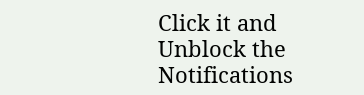Click it and Unblock the Notifications